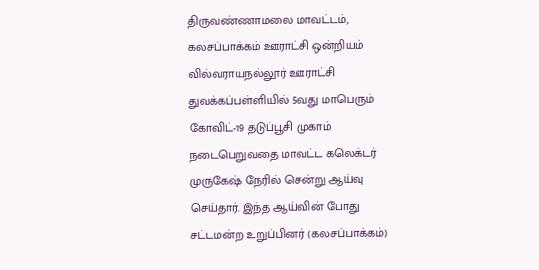திருவண்ணாமலை மாவட்டம், கலசப்பாக்கம் ஊராட்சி ஒன்றியம் வில்வராயநல்லூர் ஊராட்சி துவக்கப்பள்ளியில் 5வது மாபெரும் கோவிட்-19 தடுப்பூசி முகாம் நடைபெறுவதை மாவட்ட கலெக்டர் முருகேஷ் நேரில் சென்று ஆய்வு செய்தார். இந்த ஆய்வின் போது சட்டமன்ற உறுப்பினர் (கலசப்பாக்கம்)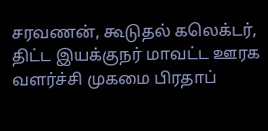சரவணன், கூடுதல் கலெக்டர், திட்ட இயக்குநர் மாவட்ட ஊரக வளர்ச்சி முகமை பிரதாப்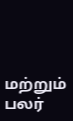மற்றும் பலர்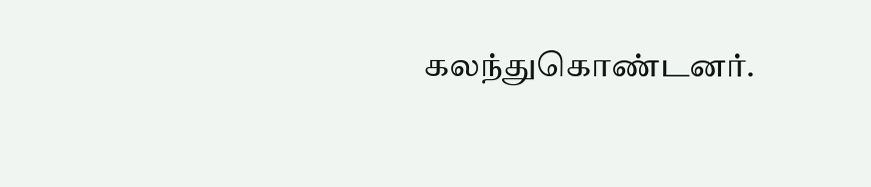கலந்துகொண்டனர்.